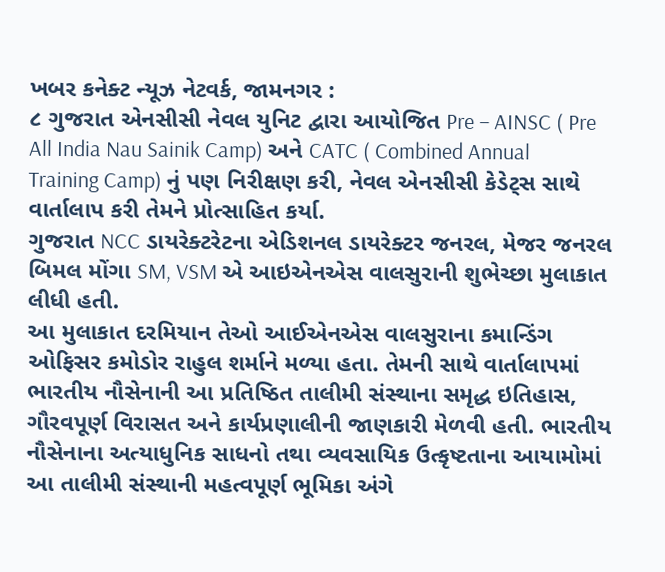ખબર કનેક્ટ ન્યૂઝ નેટવર્ક, જામનગર :
૮ ગુજરાત એનસીસી નેવલ યુનિટ દ્વારા આયોજિત Pre – AINSC ( Pre All India Nau Sainik Camp) અને CATC ( Combined Annual Training Camp) નું પણ નિરીક્ષણ કરી, નેવલ એનસીસી કેડેટ્સ સાથે વાર્તાલાપ કરી તેમને પ્રોત્સાહિત કર્યા.
ગુજરાત NCC ડાયરેક્ટરેટના એડિશનલ ડાયરેક્ટર જનરલ, મેજર જનરલ બિમલ મોંગા SM, VSM એ આઇએનએસ વાલસુરાની શુભેચ્છા મુલાકાત લીધી હતી.
આ મુલાકાત દરમિયાન તેઓ આઈએનએસ વાલસુરાના કમાન્ડિંગ ઓફિસર કમોડોર રાહુલ શર્માને મળ્યા હતા. તેમની સાથે વાર્તાલાપમાં ભારતીય નૌસેનાની આ પ્રતિષ્ઠિત તાલીમી સંસ્થાના સમૃદ્ધ ઇતિહાસ, ગૌરવપૂર્ણ વિરાસત અને કાર્યપ્રણાલીની જાણકારી મેળવી હતી. ભારતીય નૌસેનાના અત્યાધુનિક સાધનો તથા વ્યવસાયિક ઉત્કૃષ્ટતાના આયામોમાં આ તાલીમી સંસ્થાની મહત્વપૂર્ણ ભૂમિકા અંગે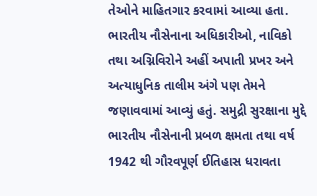તેઓને માહિતગાર કરવામાં આવ્યા હતા.
ભારતીય નૌસેનાના અધિકારીઓ, નાવિકો તથા અગ્નિવિરોને અહીં અપાતી પ્રખર અને અત્યાધુનિક તાલીમ અંગે પણ તેમને જણાવવામાં આવ્યું હતું. સમુદ્રી સુરક્ષાના મુદ્દે ભારતીય નૌસેનાની પ્રબળ ક્ષમતા તથા વર્ષ 1942 થી ગૌરવપૂર્ણ ઈતિહાસ ધરાવતા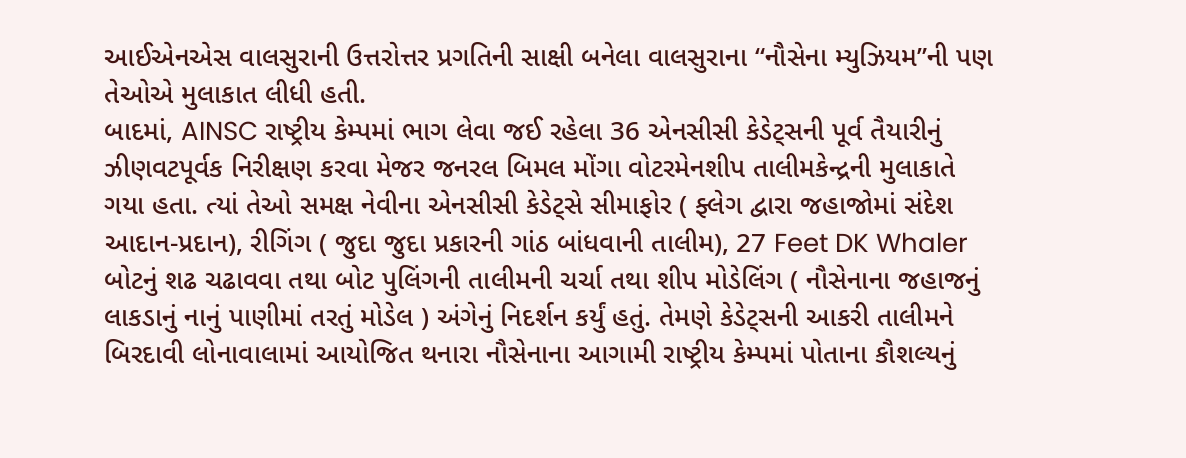આઈએનએસ વાલસુરાની ઉત્તરોત્તર પ્રગતિની સાક્ષી બનેલા વાલસુરાના “નૌસેના મ્યુઝિયમ”ની પણ તેઓએ મુલાકાત લીધી હતી.
બાદમાં, AINSC રાષ્ટ્રીય કેમ્પમાં ભાગ લેવા જઈ રહેલા 36 એનસીસી કેડેટ્સની પૂર્વ તૈયારીનું ઝીણવટપૂર્વક નિરીક્ષણ કરવા મેજર જનરલ બિમલ મોંગા વોટરમેનશીપ તાલીમકેન્દ્રની મુલાકાતે ગયા હતા. ત્યાં તેઓ સમક્ષ નેવીના એનસીસી કેડેટ્સે સીમાફોર ( ફ્લેગ દ્વારા જહાજોમાં સંદેશ આદાન-પ્રદાન), રીગિંગ ( જુદા જુદા પ્રકારની ગાંઠ બાંધવાની તાલીમ), 27 Feet DK Whaler બોટનું શઢ ચઢાવવા તથા બોટ પુલિંગની તાલીમની ચર્ચા તથા શીપ મોડેલિંગ ( નૌસેનાના જહાજનું લાકડાનું નાનું પાણીમાં તરતું મોડેલ ) અંગેનું નિદર્શન કર્યું હતું. તેમણે કેડેટ્સની આકરી તાલીમને બિરદાવી લોનાવાલામાં આયોજિત થનારા નૌસેનાના આગામી રાષ્ટ્રીય કેમ્પમાં પોતાના કૌશલ્યનું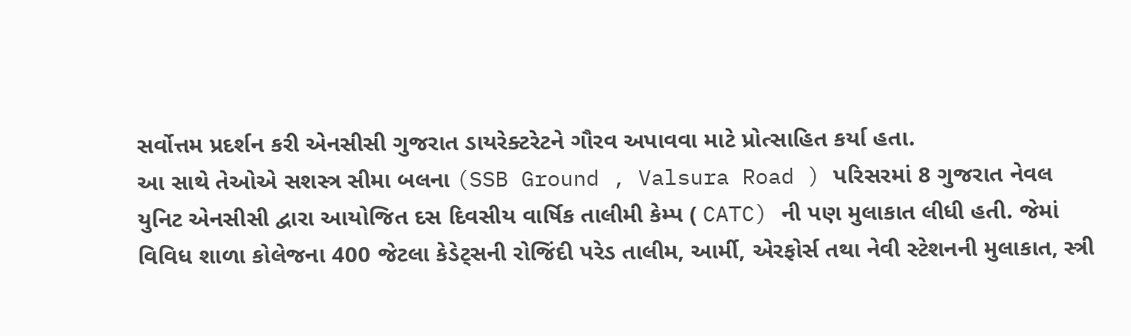સર્વોત્તમ પ્રદર્શન કરી એનસીસી ગુજરાત ડાયરેક્ટરેટને ગૌરવ અપાવવા માટે પ્રોત્સાહિત કર્યા હતા.
આ સાથે તેઓએ સશસ્ત્ર સીમા બલના (SSB Ground , Valsura Road ) પરિસરમાં 8 ગુજરાત નેવલ યુનિટ એનસીસી દ્વારા આયોજિત દસ દિવસીય વાર્ષિક તાલીમી કેમ્પ ( CATC) ની પણ મુલાકાત લીધી હતી. જેમાં વિવિધ શાળા કોલેજના 400 જેટલા કેડેટ્સની રોજિંદી પરેડ તાલીમ, આર્મી, એરફોર્સ તથા નેવી સ્ટેશનની મુલાકાત, સ્ત્રી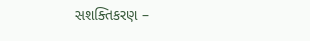સશક્તિકરણ –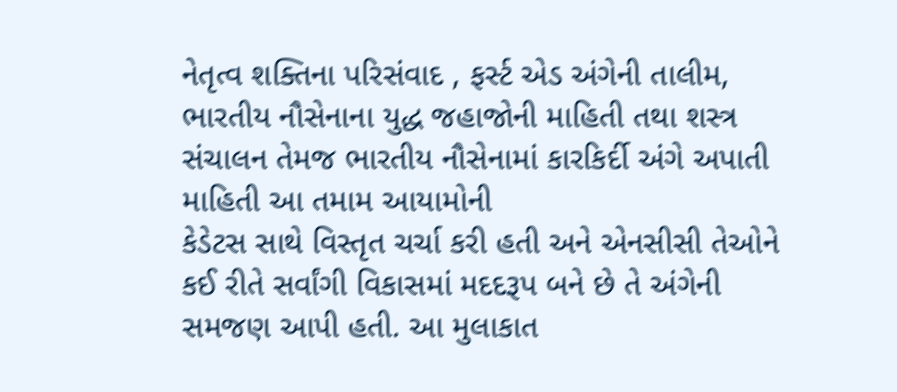નેતૃત્વ શક્તિના પરિસંવાદ , ફર્સ્ટ એડ અંગેની તાલીમ, ભારતીય નૌસેનાના યુદ્ધ જહાજોની માહિતી તથા શસ્ત્ર સંચાલન તેમજ ભારતીય નૌસેનામાં કારકિર્દી અંગે અપાતી માહિતી આ તમામ આયામોની
કેડેટસ સાથે વિસ્તૃત ચર્ચા કરી હતી અને એનસીસી તેઓને કઈ રીતે સર્વાંગી વિકાસમાં મદદરૂપ બને છે તે અંગેની સમજણ આપી હતી. આ મુલાકાત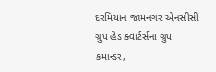દરમિયાન જામનગર એનસીસી ગ્રુપ હેડ ક્વાર્ટર્સના ગ્રુપ કમાન્ડર,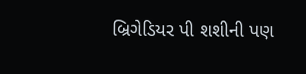બ્રિગેડિયર પી શશીની પણ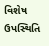વિશેષ ઉપસ્થિતિ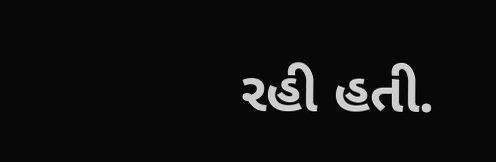રહી હતી.